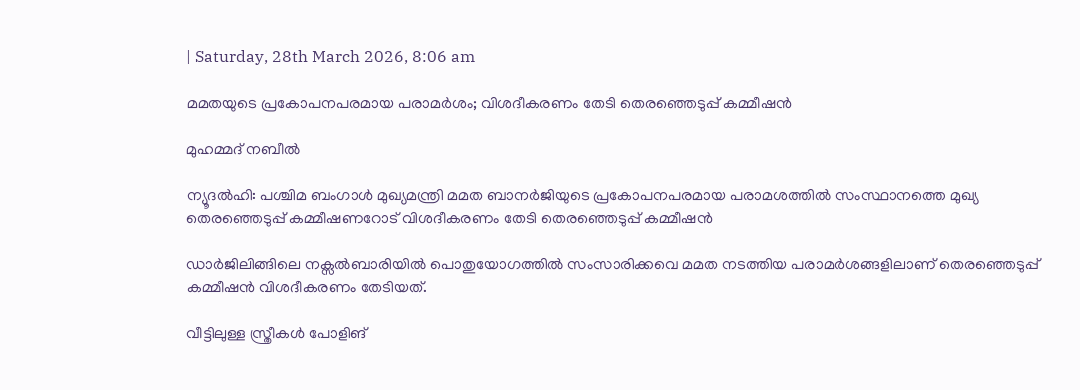| Saturday, 28th March 2026, 8:06 am

മമതയുടെ പ്രകോപനപരമായ പരാമർശം; വിശദീകരണം തേടി തെരഞ്ഞെടുപ്പ് കമ്മീഷൻ

മുഹമ്മദ് നബീല്‍

ന്യൂദൽഹി: പശ്ചിമ ബംഗാൾ മുഖ്യമന്ത്രി മമത ബാനർജിയുടെ പ്രകോപനപരമായ പരാമശത്തിൽ സംസ്ഥാനത്തെ മുഖ്യ തെരഞ്ഞെടുപ്പ് കമ്മീഷണറോട് വിശദീകരണം തേടി തെരഞ്ഞെടുപ്പ് കമ്മീഷൻ

ഡാർജിലിങ്ങിലെ നക്സൽബാരിയിൽ പൊതുയോഗത്തിൽ സംസാരിക്കവെ മമത നടത്തിയ പരാമർശങ്ങളിലാണ് തെരഞ്ഞെടുപ്പ് കമ്മീഷൻ വിശദീകരണം തേടിയത്.

വീട്ടിലുള്ള സ്ത്രീകൾ പോളിങ്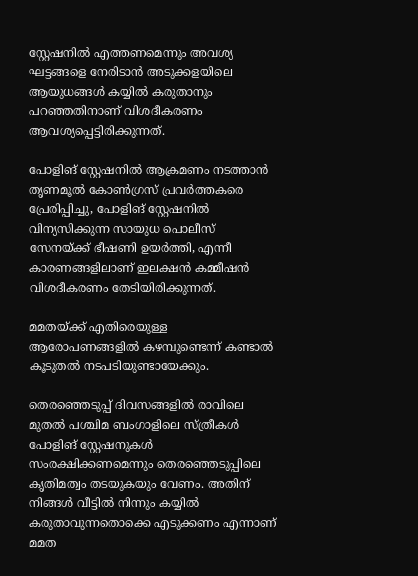സ്റ്റേഷനിൽ എത്തണമെന്നും അവശ്യ ഘട്ടങ്ങളെ നേരിടാൻ അടുക്കളയിലെ ആയുധങ്ങൾ കയ്യിൽ കരുതാനും പറഞ്ഞതിനാണ് വിശദീകരണം ആവശ്യപ്പെട്ടിരിക്കുന്നത്.

പോളിങ് സ്റ്റേഷനിൽ ആക്രമണം നടത്താൻ തൃണമൂൽ കോൺഗ്രസ് പ്രവർത്തകരെ പ്രേരിപ്പിച്ചു, പോളിങ് സ്റ്റേഷനിൽ വിന്യസിക്കുന്ന സായുധ പൊലീസ് സേനയ്ക്ക് ഭീഷണി ഉയർത്തി, എന്നീ കാരണങ്ങളിലാണ് ഇലക്ഷൻ കമ്മീഷൻ വിശദീകരണം തേടിയിരിക്കുന്നത്.

മമതയ്ക്ക് എതിരെയുള്ള ആരോപണങ്ങളിൽ കഴമ്പുണ്ടെന്ന് കണ്ടാൽ കൂടുതൽ നടപടിയുണ്ടായേക്കും.

തെരഞ്ഞെടുപ്പ് ദിവസങ്ങളിൽ രാവിലെ മുതൽ പശ്ചിമ ബംഗാളിലെ സ്ത്രീകൾ പോളിങ് സ്റ്റേഷനുകൾ സംരക്ഷിക്കണമെന്നും തെരഞ്ഞെടുപ്പിലെ കൃതിമത്വം തടയുകയും വേണം. അതിന് നിങ്ങൾ വീട്ടിൽ നിന്നും കയ്യിൽ കരുതാവുന്നതൊക്കെ എടുക്കണം എന്നാണ് മമത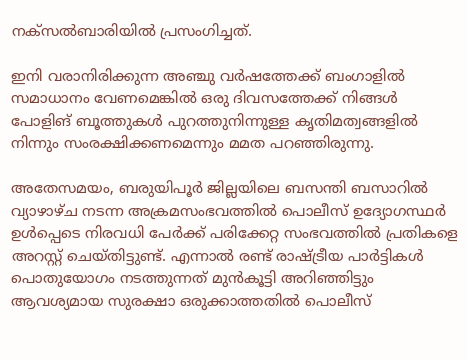നക്സൽബാരിയിൽ പ്രസംഗിച്ചത്.

ഇനി വരാനിരിക്കുന്ന അഞ്ചു വർഷത്തേക്ക് ബംഗാളിൽ സമാധാനം വേണമെങ്കിൽ ഒരു ദിവസത്തേക്ക് നിങ്ങൾ പോളിങ് ബൂത്തുകൾ പുറത്തുനിന്നുള്ള കൃതിമത്വങ്ങളിൽ നിന്നും സംരക്ഷിക്കണമെന്നും മമത പറഞ്ഞിരുന്നു.

അതേസമയം, ബരുയിപൂർ ജില്ലയിലെ ബസന്തി ബസാറിൽ വ്യാഴാഴ്ച നടന്ന അക്രമസംഭവത്തിൽ പൊലീസ് ഉദ്യോഗസ്ഥർ ഉൾപ്പെടെ നിരവധി പേർക്ക് പരിക്കേറ്റ സംഭവത്തിൽ പ്രതികളെ അറസ്റ്റ് ചെയ്തിട്ടുണ്ട്. എന്നാൽ രണ്ട്‌ രാഷ്ട്രീയ പാർട്ടികൾ പൊതുയോഗം നടത്തുന്നത് മുൻകൂട്ടി അറിഞ്ഞിട്ടും ആവശ്യമായ സുരക്ഷാ ഒരുക്കാത്തതിൽ പൊലീസ്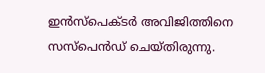ഇൻസ്‌പെക്ടർ അവിജിത്തിനെ സസ്‌പെൻഡ് ചെയ്തിരുന്നു.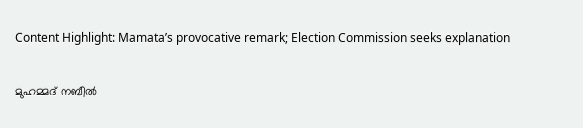Content Highlight: Mamata’s provocative remark; Election Commission seeks explanation

മുഹമ്മദ് നബീല്‍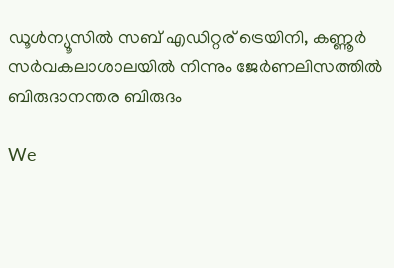ഡൂള്‍ന്യൂസില്‍ സബ് എഡിറ്റര് ട്രെയിനി, കണ്ണൂർ സര്‍വകലാശാലയില്‍ നിന്നും ജേര്‍ണലിസത്തില്‍ ബിരുദാനന്തര ബിരുദം

We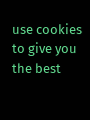use cookies to give you the best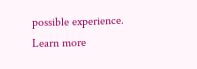possible experience. Learn more